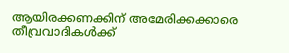ആയിരക്കണക്കിന് അമേരിക്കക്കാരെ തീവ്രവാദികള്‍ക്ക്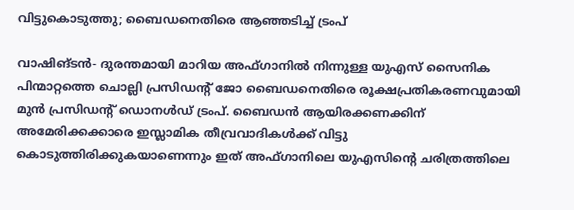വിട്ടുകൊടുത്തു; ബൈഡനെതിരെ ആഞ്ഞടിച്ച് ട്രംപ്

വാഷിങ്ടന്‍- ദുരന്തമായി മാറിയ അഫ്ഗാനില്‍ നിന്നുള്ള യുഎസ് സൈനിക പിന്മാറ്റത്തെ ചൊല്ലി പ്രസിഡന്റ് ജോ ബൈഡനെതിരെ രൂക്ഷപ്രതികരണവുമായി മുന്‍ പ്രസിഡന്റ് ഡൊനള്‍ഡ് ട്രംപ്. ബൈഡന്‍ ആയിരക്കണക്കിന് അമേരിക്കക്കാരെ ഇസ്ലാമിക തീവ്രവാദികള്‍ക്ക് വിട്ടു കൊടുത്തിരിക്കുകയാണെന്നും ഇത് അഫ്ഗാനിലെ യുഎസിന്റെ ചരിത്രത്തിലെ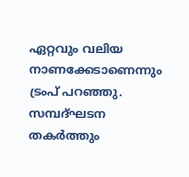ഏറ്റവും വലിയ നാണക്കേടാണെന്നും ട്രംപ് പറഞ്ഞു. സമ്പദ്ഘടന തകര്‍ത്തും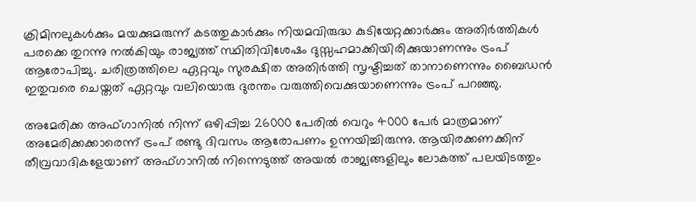ക്രിമിനലുകള്‍ക്കും മയക്കുമരുന്ന് കടത്തുകാര്‍ക്കും നിയമവിരുദ്ധ കുടിയേറ്റക്കാര്‍ക്കും അതിര്‍ത്തികള്‍ പരക്കെ തുറന്നു നല്‍കിയും രാജ്യത്ത് സ്ഥിതിവിശേഷം ദുസ്സഹമാക്കിയിരിക്കുയാണന്നും ട്രംപ് ആരോപിച്ചു. ചരിത്രത്തിലെ ഏറ്റവും സുരക്ഷിത അതിര്‍ത്തി സൃഷ്ടിച്ചത് താനാണെന്നും ബൈഡന്‍ ഇതുവരെ ചെയ്തത് ഏറ്റവും വലിയൊരു ദുരന്തം വരുത്തിവെക്കുയാണെന്നും ട്രംപ് പറഞ്ഞു.

അമേരിക്ക അഫ്ഗാനില്‍ നിന്ന് ഒഴിപ്പിച്ച 26000 പേരില്‍ വെറും 4000 പേര്‍ മാത്രമാണ് അമേരിക്കക്കാരെന്ന് ട്രംപ് രണ്ടു ദിവസം ആരോപണം ഉന്നയിച്ചിരുന്നു. ആയിരക്കണക്കിന് തീവ്രവാദികളേയാണ് അഫ്ഗാനില്‍ നിന്നെടുത്ത് അയല്‍ രാജ്യങ്ങളിലും ലോകത്ത് പലയിടത്തും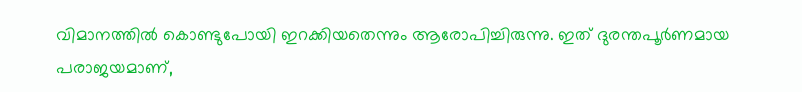വിമാനത്തില്‍ കൊണ്ടുപോയി ഇറക്കിയതെന്നും ആരോപിച്ചിരുന്നു. ഇത് ദുരന്തപൂര്‍ണമായ പരാജയമാണ്,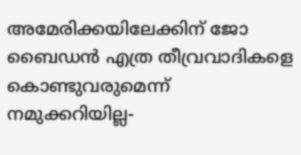അമേരിക്കയിലേക്കിന് ജോ ബൈഡന്‍ എത്ര തീവ്രവാദികളെ കൊണ്ടുവരുമെന്ന് നമുക്കറിയില്ല-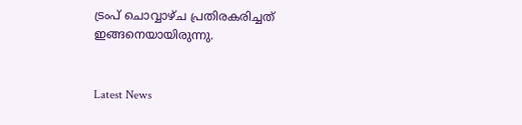ട്രംപ് ചൊവ്വാഴ്ച പ്രതിരകരിച്ചത് ഇങ്ങനെയായിരുന്നു.


Latest News